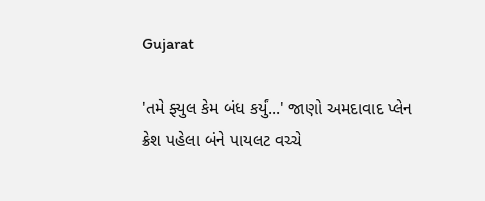Gujarat

'તમે ફ્યુલ કેમ બંધ કર્યું...' જાણો અમદાવાદ પ્લેન ક્રેશ પહેલા બંને પાયલટ વચ્ચે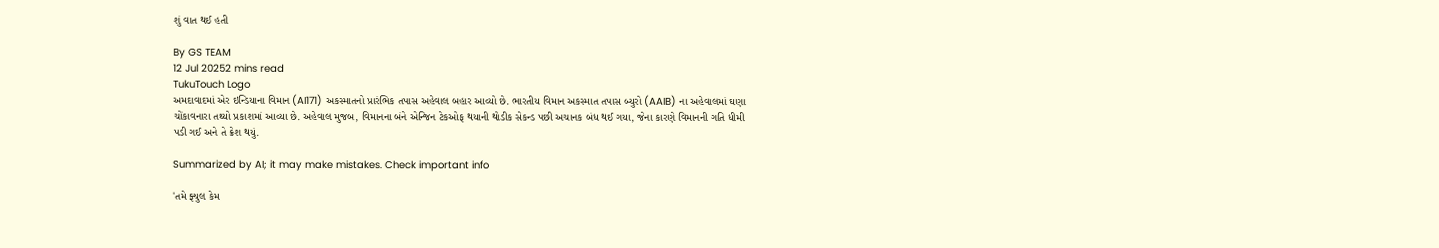શું વાત થઈ હતી

By GS TEAM
12 Jul 20252 mins read
TukuTouch Logo
અમદાવાદમાં એર ઇન્ડિયાના વિમાન (AI171) અકસ્માતનો પ્રારંભિક તપાસ અહેવાલ બહાર આવ્યો છે. ભારતીય વિમાન અકસ્માત તપાસ બ્યુરો (AAIB) ના અહેવાલમાં ઘણા ચોંકાવનારા તથ્યો પ્રકાશમાં આવ્યા છે. અહેવાલ મુજબ, વિમાનના બંને એન્જિન ટેકઓફ થયાની થોડીક સેકન્ડ પછી અચાનક બંધ થઈ ગયા, જેના કારણે વિમાનની ગતિ ધીમી પડી ગઈ અને તે ક્રેશ થયું.

Summarized by AI; it may make mistakes. Check important info

'તમે ફ્યુલ કેમ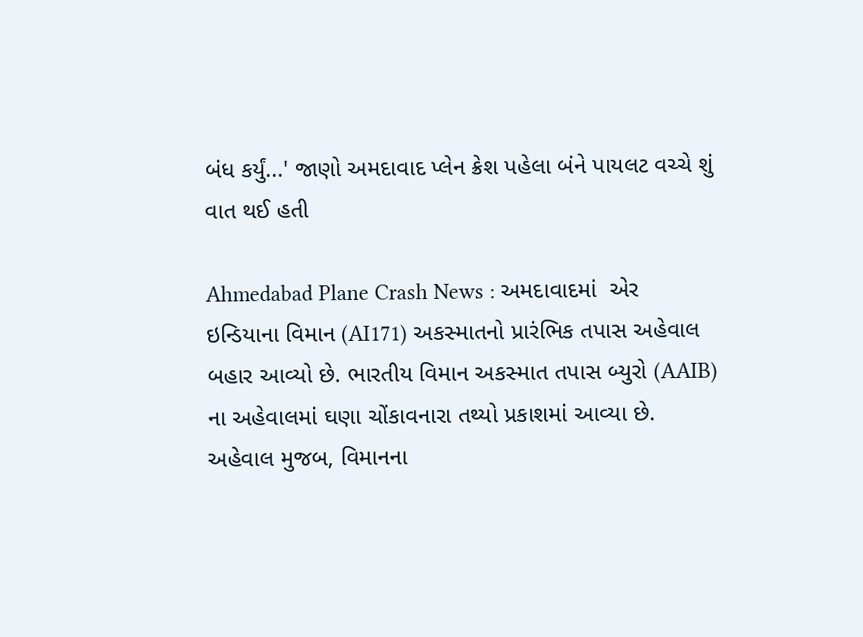બંધ કર્યું...' જાણો અમદાવાદ પ્લેન ક્રેશ પહેલા બંને પાયલટ વચ્ચે શું વાત થઈ હતી

Ahmedabad Plane Crash News : અમદાવાદમાં  એર ઇન્ડિયાના વિમાન (AI171) અકસ્માતનો પ્રારંભિક તપાસ અહેવાલ બહાર આવ્યો છે. ભારતીય વિમાન અકસ્માત તપાસ બ્યુરો (AAIB) ના અહેવાલમાં ઘણા ચોંકાવનારા તથ્યો પ્રકાશમાં આવ્યા છે. અહેવાલ મુજબ, વિમાનના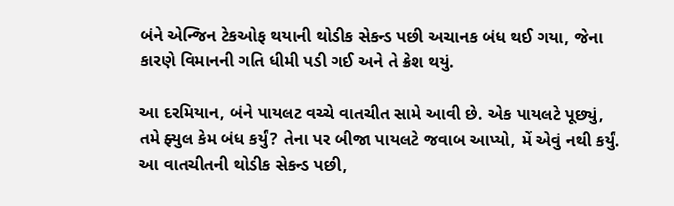બંને એન્જિન ટેકઓફ થયાની થોડીક સેકન્ડ પછી અચાનક બંધ થઈ ગયા, જેના કારણે વિમાનની ગતિ ધીમી પડી ગઈ અને તે ક્રેશ થયું.

આ દરમિયાન, બંને પાયલટ વચ્ચે વાતચીત સામે આવી છે. એક પાયલટે પૂછ્યું, તમે ફ્યુલ કેમ બંધ કર્યું? તેના પર બીજા પાયલટે જવાબ આપ્યો, મેં એવું નથી કર્યું. આ વાતચીતની થોડીક સેકન્ડ પછી,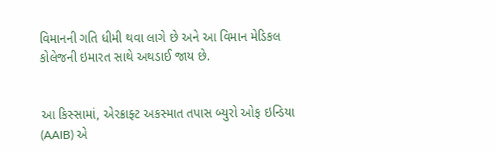વિમાનની ગતિ ધીમી થવા લાગે છે અને આ વિમાન મેડિકલ કોલેજની ઇમારત સાથે અથડાઈ જાય છે.


આ કિસ્સામાં, એરક્રાફ્ટ અકસ્માત તપાસ બ્યુરો ઓફ ઇન્ડિયા (AAIB) એ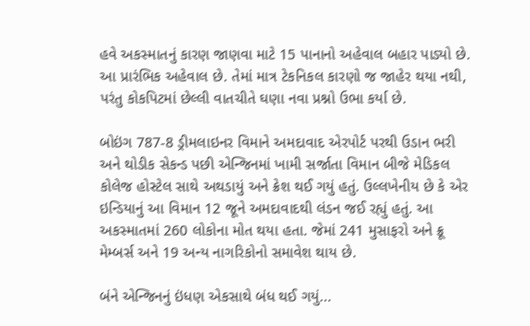હવે અકસ્માતનું કારણ જાણવા માટે 15 પાનાનો અહેવાલ બહાર પાડ્યો છે. આ પ્રારંભિક અહેવાલ છે. તેમાં માત્ર ટેકનિકલ કારણો જ જાહેર થયા નથી, પરંતુ કોકપિટમાં છેલ્લી વાતચીતે ઘણા નવા પ્રશ્નો ઉભા કર્યા છે.

બોઇંગ 787-8 ડ્રીમલાઇનર વિમાને અમદાવાદ એરપોર્ટ પરથી ઉડાન ભરી અને થોડીક સેકન્ડ પછી એન્જિનમાં ખામી સર્જાતા વિમાન બીજે મેડિકલ કોલેજ હોસ્ટેલ સાથે અથડાયું અને ક્રેશ થઈ ગયું હતું. ઉલ્લખેનીય છે કે એર ઇન્ડિયાનું આ વિમાન 12 જૂને અમદાવાદથી લંડન જઈ રહ્યું હતું. આ અકસ્માતમાં 260 લોકોના મોત થયા હતા. જેમાં 241 મુસાફરો અને ક્રૂ મેમ્બર્સ અને 19 અન્ય નાગરિકોનો સમાવેશ થાય છે.

બંને એન્જિનનું ઇંધણ એકસાથે બંધ થઈ ગયું...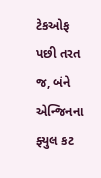ટેકઓફ પછી તરત જ, બંને એન્જિનના ફ્યુલ કટ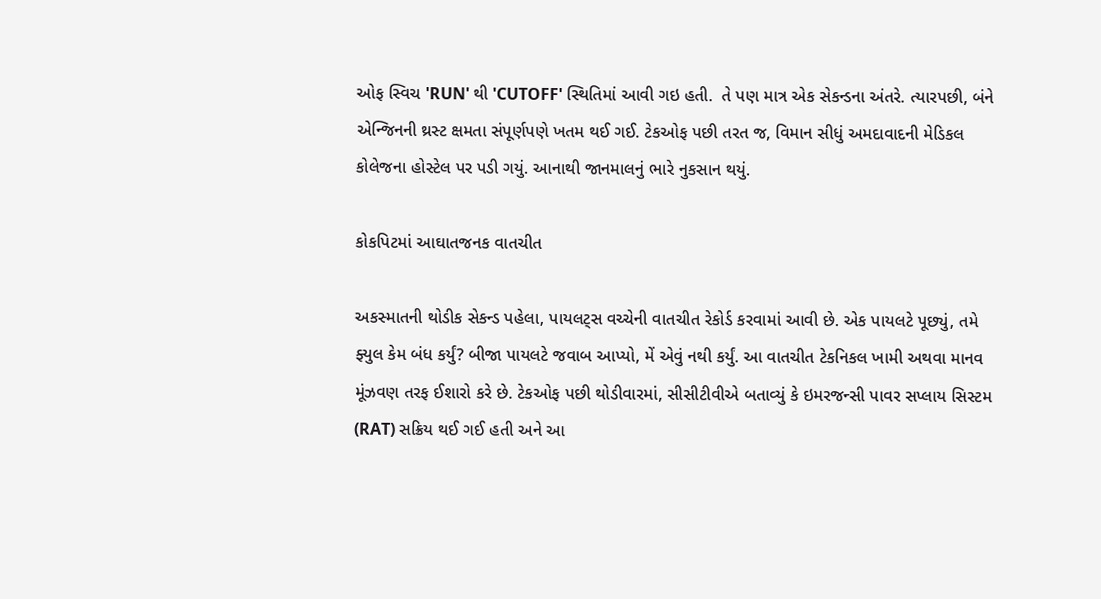ઓફ સ્વિચ 'RUN' થી 'CUTOFF' સ્થિતિમાં આવી ગઇ હતી.  તે પણ માત્ર એક સેકન્ડના અંતરે. ત્યારપછી, બંને એન્જિનની થ્રસ્ટ ક્ષમતા સંપૂર્ણપણે ખતમ થઈ ગઈ. ટેકઓફ પછી તરત જ, વિમાન સીધું અમદાવાદની મેડિકલ કોલેજના હોસ્ટેલ પર પડી ગયું. આનાથી જાનમાલનું ભારે નુકસાન થયું.

કોકપિટમાં આઘાતજનક વાતચીત

અકસ્માતની થોડીક સેકન્ડ પહેલા, પાયલટ્સ વચ્ચેની વાતચીત રેકોર્ડ કરવામાં આવી છે. એક પાયલટે પૂછ્યું, તમે ફ્યુલ કેમ બંધ કર્યું? બીજા પાયલટે જવાબ આપ્યો, મેં એવું નથી કર્યું. આ વાતચીત ટેકનિકલ ખામી અથવા માનવ મૂંઝવણ તરફ ઈશારો કરે છે. ટેકઓફ પછી થોડીવારમાં, સીસીટીવીએ બતાવ્યું કે ઇમરજન્સી પાવર સપ્લાય સિસ્ટમ (RAT) સક્રિય થઈ ગઈ હતી અને આ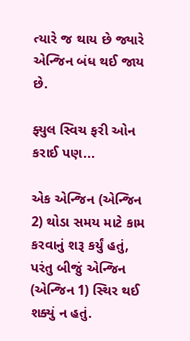ત્યારે જ થાય છે જ્યારે એન્જિન બંધ થઈ જાય છે.

ફ્યુલ સ્વિચ ફરી ઓન કરાઈ પણ...

એક એન્જિન (એન્જિન 2) થોડા સમય માટે કામ કરવાનું શરૂ કર્યું હતું, પરંતુ બીજું એન્જિન (એન્જિન 1) સ્થિર થઈ શક્યું ન હતું.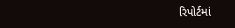રિપોર્ટમાં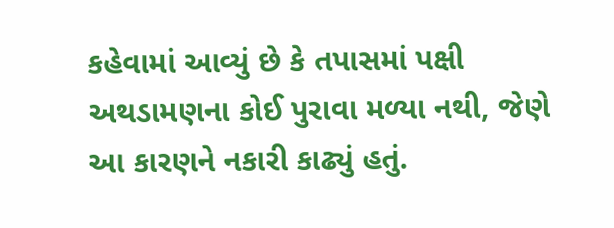કહેવામાં આવ્યું છે કે તપાસમાં પક્ષી અથડામણના કોઈ પુરાવા મળ્યા નથી, જેણે આ કારણને નકારી કાઢ્યું હતું.